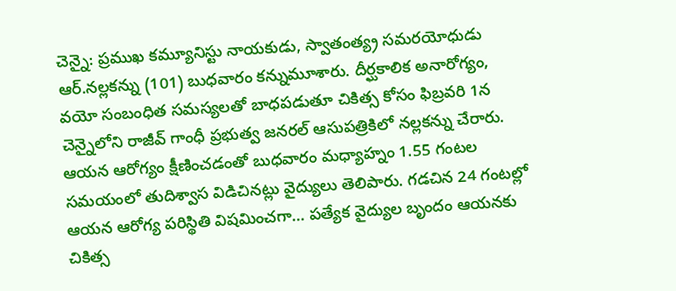చెన్నై: ప్రముఖ కమ్యూనిస్టు నాయకుడు, స్వాతంత్య్ర సమరయోధుడు ఆర్.నల్లకన్ను (101) బుధవారం కన్నుమూశారు. దీర్ఘకాలిక అనారోగ్యం, వయో సంబంధిత సమస్యలతో బాధపడుతూ చికిత్స కోసం ఫిబ్రవరి 1న చెన్నైలోని రాజీవ్ గాంధీ ప్రభుత్వ జనరల్ ఆసుపత్రికిలో నల్లకన్ను చేరారు. ఆయన ఆరోగ్యం క్షీణించడంతో బుధవారం మధ్యాహ్నం 1.55 గంటల సమయంలో తుదిశ్వాస విడిచినట్లు వైద్యులు తెలిపారు. గడచిన 24 గంటల్లో ఆయన ఆరోగ్య పరిస్థితి విషమించగా… పత్యేక వైద్యుల బృందం ఆయనకు చికిత్స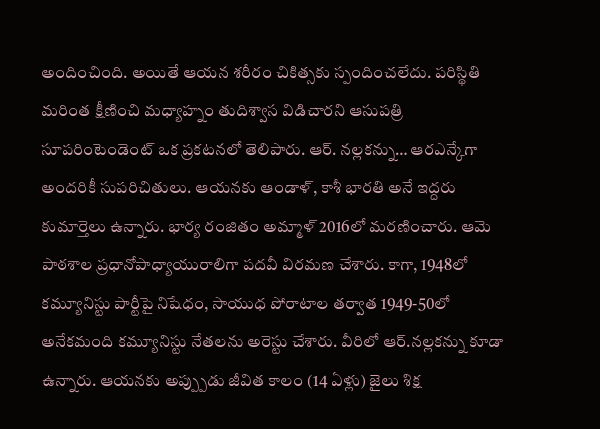అందించింది. అయితే ఆయన శరీరం చికిత్సకు స్పందించలేదు. పరిస్థితి మరింత క్షీణించి మధ్యాహ్నం తుదిశ్వాస విడిచారని ఆసుపత్రి సూపరింటెండెంట్ ఒక ప్రకటనలో తెలిపారు. ఆర్. నల్లకన్ను… ఆరఎన్కేగా అందరికీ సుపరిచితులు. ఆయనకు ఆండాళ్, కాశీ భారతి అనే ఇద్దరు కుమార్తెలు ఉన్నారు. భార్య రంజితం అమ్మాళ్ 2016లో మరణించారు. ఆమె పాఠశాల ప్రధానోపాధ్యాయురాలిగా పదవీ విరమణ చేశారు. కాగా, 1948లో కమ్యూనిస్టు పార్టీపై నిషేధం, సాయుధ పోరాటాల తర్వాత 1949-50లో అనేకమంది కమ్యూనిస్టు నేతలను అరెస్టు చేశారు. వీరిలో ఆర్.నల్లకన్ను కూడా ఉన్నారు. ఆయనకు అప్ప్పుడు జీవిత కాలం (14 ఏళ్లు) జైలు శిక్ష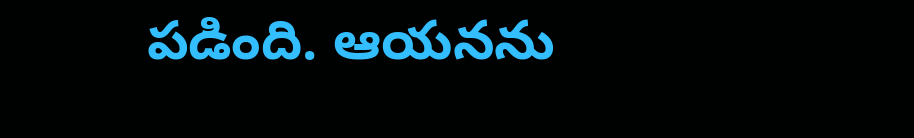పడింది. ఆయనను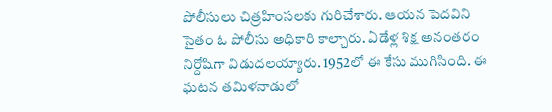పోలీసులు చిత్రహింసలకు గురిచేశారు. ఆయన పెదవిని సైతం ఓ పోలీసు అధికారి కాల్చారు. ఏడేళ్ల శిక్ష అనంతరం నిర్దోషిగా విడుదలయ్యారు. 1952లో ఈ కేసు ముగిసింది. ఈ ఘటన తమిళనాడులో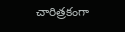చారిత్రకంగా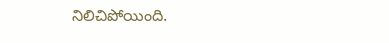నిలిచిపోయింది.